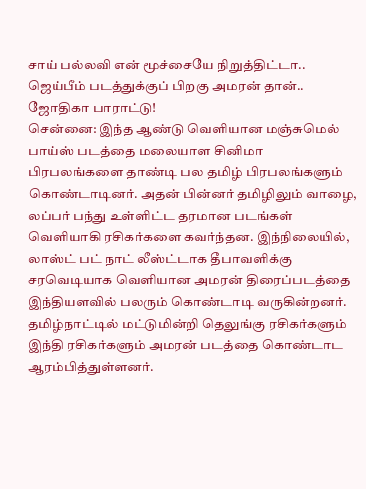சாய் பல்லவி என் மூச்சையே நிறுத்திட்டா.. ஜெய்பீம் படத்துக்குப் பிறகு அமரன் தான்.. ஜோதிகா பாராட்டு!
சென்னை: இந்த ஆண்டு வெளியான மஞ்சுமெல் பாய்ஸ் படத்தை மலையாள சினிமா பிரபலங்களை தாண்டி பல தமிழ் பிரபலங்களும் கொண்டாடினர். அதன் பின்னர் தமிழிலும் வாழை, லப்பர் பந்து உள்ளிட்ட தரமான படங்கள் வெளியாகி ரசிகர்களை கவர்ந்தன. இந்நிலையில், லாஸ்ட் பட் நாட் லீஸ்ட்டாக தீபாவளிக்கு சரவெடியாக வெளியான அமரன் திரைப்படத்தை இந்தியளவில் பலரும் கொண்டாடி வருகின்றனர்.
தமிழ்நாட்டில் மட்டுமின்றி தெலுங்கு ரசிகர்களும் இந்தி ரசிகர்களும் அமரன் படத்தை கொண்டாட ஆரம்பித்துள்ளனர்.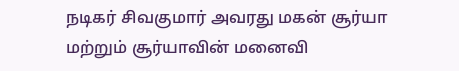நடிகர் சிவகுமார் அவரது மகன் சூர்யா மற்றும் சூர்யாவின் மனைவி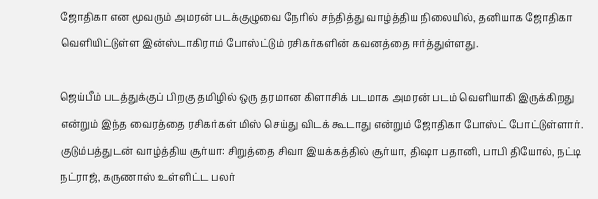ஜோதிகா என மூவரும் அமரன் படக்குழுவை நேரில் சந்தித்து வாழ்த்திய நிலையில், தனியாக ஜோதிகா வெளியிட்டுள்ள இன்ஸ்டாகிராம் போஸ்ட்டும் ரசிகர்களின் கவனத்தை ஈர்த்துள்ளது.

ஜெய்பீம் படத்துக்குப் பிறகு தமிழில் ஒரு தரமான கிளாசிக் படமாக அமரன் படம் வெளியாகி இருக்கிறது என்றும் இந்த வைரத்தை ரசிகர்கள் மிஸ் செய்து விடக் கூடாது என்றும் ஜோதிகா போஸ்ட் போட்டுள்ளார்.
குடும்பத்துடன் வாழ்த்திய சூர்யா: சிறுத்தை சிவா இயக்கத்தில் சூர்யா, திஷா பதானி, பாபி தியோல், நட்டி நட்ராஜ், கருணாஸ் உள்ளிட்ட பலர்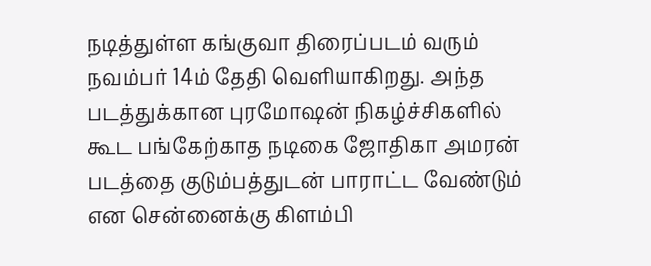நடித்துள்ள கங்குவா திரைப்படம் வரும் நவம்பர் 14ம் தேதி வெளியாகிறது. அந்த படத்துக்கான புரமோஷன் நிகழ்ச்சிகளில் கூட பங்கேற்காத நடிகை ஜோதிகா அமரன் படத்தை குடும்பத்துடன் பாராட்ட வேண்டும் என சென்னைக்கு கிளம்பி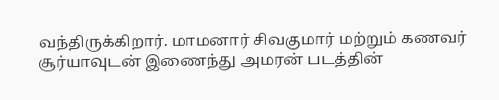வந்திருக்கிறார். மாமனார் சிவகுமார் மற்றும் கணவர் சூர்யாவுடன் இணைந்து அமரன் படத்தின்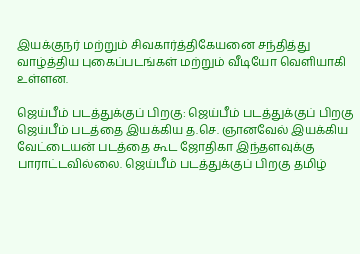இயக்குநர் மற்றும் சிவகார்த்திகேயனை சந்தித்து வாழ்த்திய புகைப்படங்கள் மற்றும் வீடியோ வெளியாகி உள்ளன.

ஜெய்பீம் படத்துக்குப் பிறகு: ஜெய்பீம் படத்துக்குப் பிறகு ஜெய்பீம் படத்தை இயக்கிய த.செ. ஞானவேல் இயக்கிய வேட்டையன் படத்தை கூட ஜோதிகா இந்தளவுக்கு பாராட்டவில்லை. ஜெய்பீம் படத்துக்குப் பிறகு தமிழ்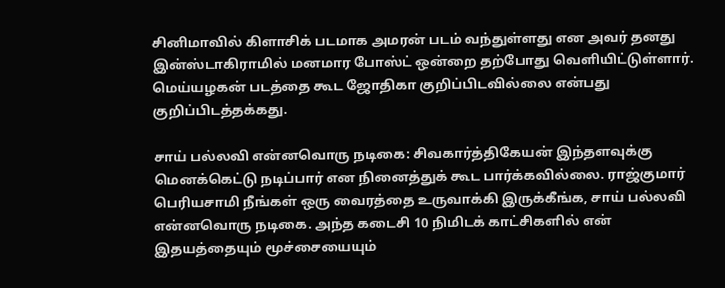சினிமாவில் கிளாசிக் படமாக அமரன் படம் வந்துள்ளது என அவர் தனது இன்ஸ்டாகிராமில் மனமார போஸ்ட் ஒன்றை தற்போது வெளியிட்டுள்ளார். மெய்யழகன் படத்தை கூட ஜோதிகா குறிப்பிடவில்லை என்பது குறிப்பிடத்தக்கது.

சாய் பல்லவி என்னவொரு நடிகை: சிவகார்த்திகேயன் இந்தளவுக்கு மெனக்கெட்டு நடிப்பார் என நினைத்துக் கூட பார்க்கவில்லை. ராஜ்குமார் பெரியசாமி நீங்கள் ஒரு வைரத்தை உருவாக்கி இருக்கீங்க, சாய் பல்லவி என்னவொரு நடிகை. அந்த கடைசி 10 நிமிடக் காட்சிகளில் என் இதயத்தையும் மூச்சையையும்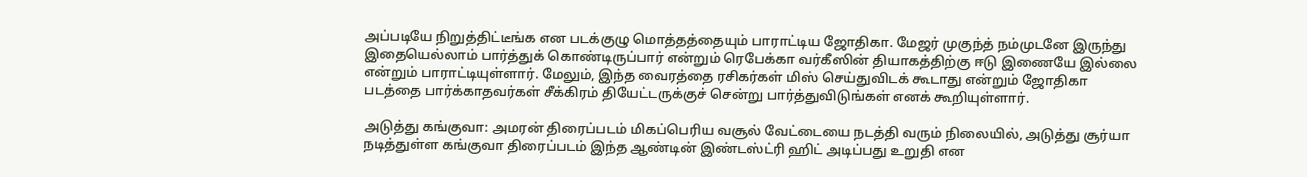அப்படியே நிறுத்திட்டீங்க என படக்குழு மொத்தத்தையும் பாராட்டிய ஜோதிகா. மேஜர் முகுந்த் நம்முடனே இருந்து இதையெல்லாம் பார்த்துக் கொண்டிருப்பார் என்றும் ரெபேக்கா வர்கீஸின் தியாகத்திற்கு ஈடு இணையே இல்லை என்றும் பாராட்டியுள்ளார். மேலும், இந்த வைரத்தை ரசிகர்கள் மிஸ் செய்துவிடக் கூடாது என்றும் ஜோதிகா படத்தை பார்க்காதவர்கள் சீக்கிரம் தியேட்டருக்குச் சென்று பார்த்துவிடுங்கள் எனக் கூறியுள்ளார்.

அடுத்து கங்குவா: அமரன் திரைப்படம் மிகப்பெரிய வசூல் வேட்டையை நடத்தி வரும் நிலையில், அடுத்து சூர்யா நடித்துள்ள கங்குவா திரைப்படம் இந்த ஆண்டின் இண்டஸ்ட்ரி ஹிட் அடிப்பது உறுதி என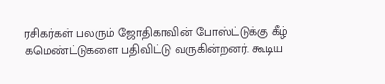ரசிகர்கள் பலரும் ஜோதிகாவின் போஸ்ட்டுக்கு கீழ் கமெண்ட்டுகளை பதிவிட்டு வருகின்றனர். கூடிய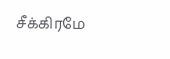சீக்கிரமே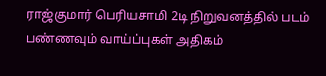ராஜ்குமார் பெரியசாமி 2டி நிறுவனத்தில் படம் பண்ணவும் வாய்ப்புகள் அதிகம்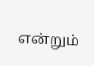என்றும்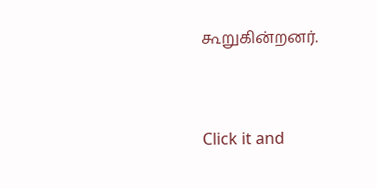கூறுகின்றனர்.


Click it and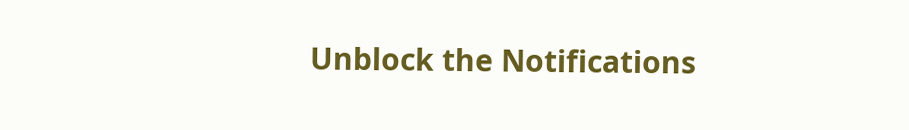Unblock the Notifications